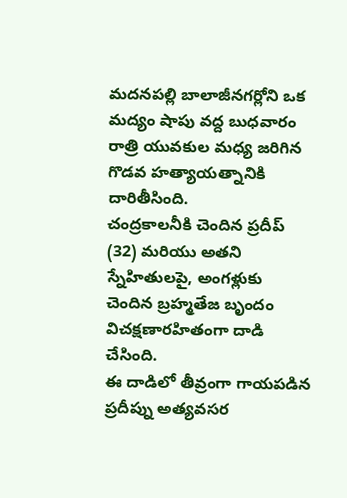మదనపల్లి బాలాజీనగర్లోని ఒక మద్యం షాపు వద్ద బుధవారం రాత్రి యువకుల మధ్య జరిగిన గొడవ హత్యాయత్నానికి దారితీసింది.
చంద్రకాలనీకి చెందిన ప్రదీప్ (32) మరియు అతని స్నేహితులపై, అంగళ్లుకు చెందిన బ్రహ్మతేజ బృందం విచక్షణారహితంగా దాడి చేసింది.
ఈ దాడిలో తీవ్రంగా గాయపడిన ప్రదీప్ను అత్యవసర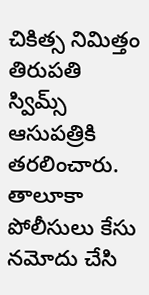చికిత్స నిమిత్తం తిరుపతి స్విమ్స్ ఆసుపత్రికి తరలించారు. తాలూకా పోలీసులు కేసు నమోదు చేసి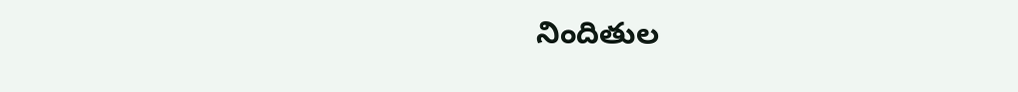నిందితుల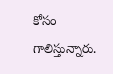కోసం గాలిస్తున్నారు.